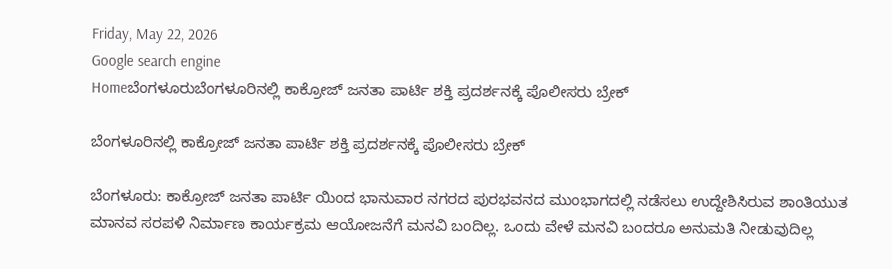Friday, May 22, 2026
Google search engine
Homeಬೆಂಗಳೂರುಬೆಂಗಳೂರಿನಲ್ಲಿ ಕಾಕ್ರೋಜ್ ಜನತಾ ಪಾರ್ಟಿ‌ ಶಕ್ತಿ ಪ್ರದರ್ಶನಕ್ಕೆ ಪೊಲೀಸರು ಬ್ರೇಕ್

ಬೆಂಗಳೂರಿನಲ್ಲಿ ಕಾಕ್ರೋಜ್ ಜನತಾ ಪಾರ್ಟಿ‌ ಶಕ್ತಿ ಪ್ರದರ್ಶನಕ್ಕೆ ಪೊಲೀಸರು ಬ್ರೇಕ್

ಬೆಂಗಳೂರು: ಕಾಕ್ರೋಜ್ ಜನತಾ ಪಾರ್ಟಿ ಯಿಂದ ಭಾನುವಾರ ನಗರದ ಪುರಭವನದ ಮುಂಭಾಗದಲ್ಲಿ ನಡೆಸಲು ಉದ್ದೇಶಿಸಿರುವ ಶಾಂತಿಯುತ ಮಾನವ ಸರಪಳಿ ನಿರ್ಮಾಣ ಕಾರ್ಯಕ್ರಮ ಆಯೋಜನೆಗೆ ಮನವಿ ಬಂದಿಲ್ಲ. ಒಂದು ವೇಳೆ ಮನವಿ ಬಂದರೂ ಅನುಮತಿ ನೀಡುವುದಿಲ್ಲ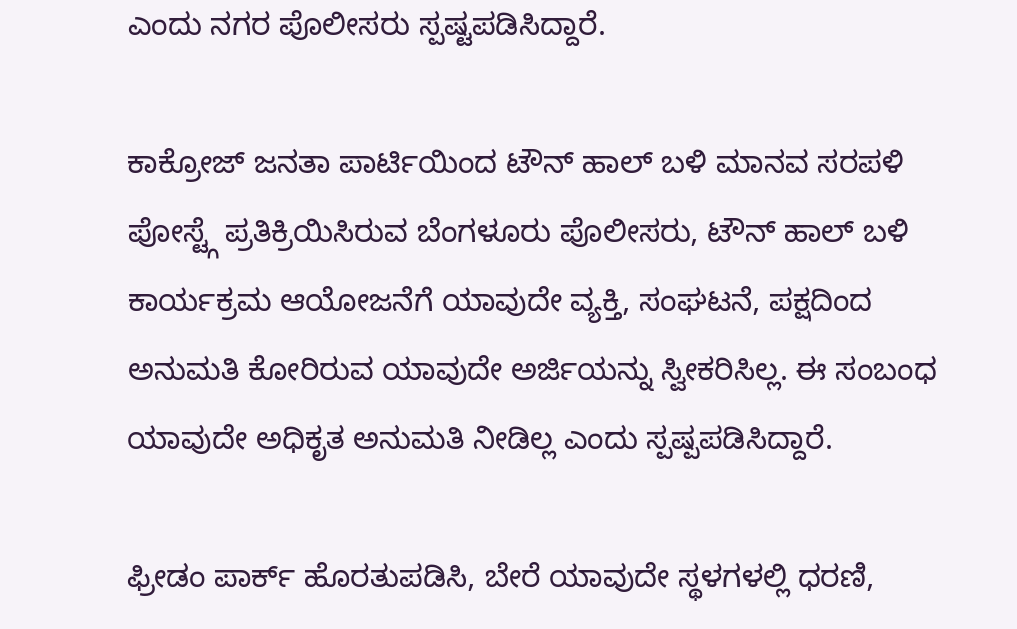ಎಂದು‌ ನಗರ ಪೊಲೀಸರು ಸ್ಪಷ್ಟಪಡಿಸಿದ್ದಾರೆ.

ಕಾಕ್ರೋಜ್ ಜನತಾ ಪಾರ್ಟಿಯಿಂದ ಟೌನ್ ಹಾಲ್ ಬಳಿ ಮಾನವ ಸರಪಳಿ ಪೋಸ್ಟ್ಗೆ ಪ್ರತಿಕ್ರಿಯಿಸಿರುವ ಬೆಂಗಳೂರು ಪೊಲೀಸರು, ಟೌನ್ ಹಾಲ್ ಬಳಿ ಕಾರ್ಯಕ್ರಮ ಆಯೋಜನೆಗೆ ಯಾವುದೇ ವ್ಯಕ್ತಿ, ಸಂಘಟನೆ, ಪಕ್ಷದಿಂದ ಅನುಮತಿ ಕೋರಿರುವ ಯಾವುದೇ ಅರ್ಜಿಯನ್ನು ಸ್ವೀಕರಿಸಿಲ್ಲ. ಈ ಸಂಬಂಧ ಯಾವುದೇ ಅಧಿಕೃತ ಅನುಮತಿ ನೀಡಿಲ್ಲ ಎಂದು ಸ್ಪಷ್ಪಪಡಿಸಿದ್ದಾರೆ.

ಫ್ರೀಡಂ ಪಾರ್ಕ್ ಹೊರತುಪಡಿಸಿ, ಬೇರೆ ಯಾವುದೇ ಸ್ಥಳಗಳಲ್ಲಿ ಧರಣಿ,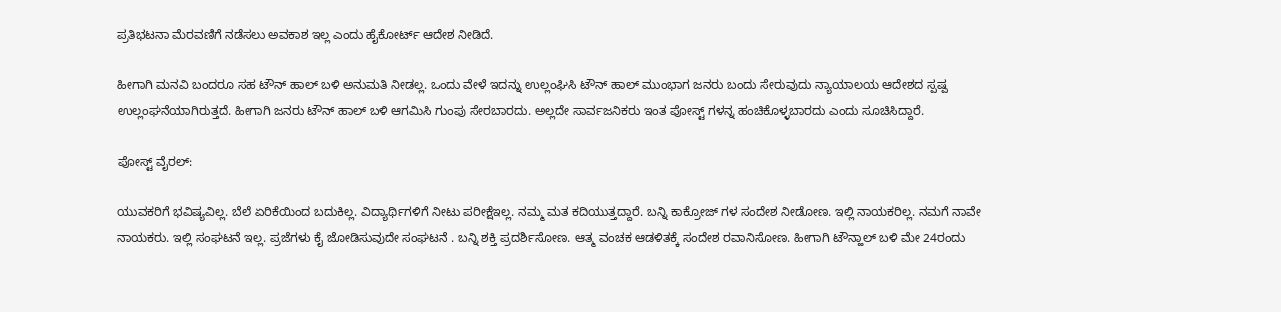ಪ್ರತಿಭಟನಾ ಮೆರವಣಿಗೆ ನಡೆಸಲು ಅವಕಾಶ ಇಲ್ಲ ಎಂದು ಹೈಕೋರ್ಟ್ ಆದೇಶ ನೀಡಿದೆ.

ಹೀಗಾಗಿ ಮನವಿ ಬಂದರೂ ಸಹ ಟೌನ್ ಹಾಲ್ ಬಳಿ ಅನುಮತಿ ನೀಡಲ್ಲ. ಒಂದು ವೇಳೆ ಇದನ್ನು ಉಲ್ಲಂಘಿಸಿ ಟೌನ್ ಹಾಲ್ ಮುಂಭಾಗ ಜನರು ಬಂದು ಸೇರುವುದು ನ್ಯಾಯಾಲಯ ಆದೇಶದ ಸ್ಪಷ್ಪ ಉಲ್ಲಂಘನೆಯಾಗಿರುತ್ತದೆ. ಹೀಗಾಗಿ ಜನರು ಟೌನ್ ಹಾಲ್ ಬಳಿ ಆಗಮಿಸಿ ಗುಂಪು ಸೇರಬಾರದು. ಅಲ್ಲದೇ ಸಾರ್ವಜನಿಕರು ಇಂತ ಪೋಸ್ಟ್ ಗಳನ್ನ ಹಂಚಿಕೊಳ್ಳಬಾರದು ಎಂದು ಸೂಚಿಸಿದ್ದಾರೆ.

ಪೋಸ್ಟ್ ವೈರಲ್:

ಯುವಕರಿಗೆ ಭವಿಷ್ಯವಿಲ್ಲ. ಬೆಲೆ ಏರಿಕೆಯಿಂದ ಬದುಕಿಲ್ಲ. ವಿದ್ಯಾರ್ಥಿಗಳಿಗೆ ನೀಟು ಪರೀಕ್ಷೆಇಲ್ಲ. ನಮ್ಮ ಮತ ಕದಿಯುತ್ತದ್ದಾರೆ. ಬನ್ನಿ ಕಾಕ್ರೋಜ್ ಗಳ ಸಂದೇಶ ನೀಡೋಣ. ಇಲ್ಲಿ ನಾಯಕರಿಲ್ಲ. ನಮಗೆ ನಾವೇ ನಾಯಕರು. ಇಲ್ಲಿ ಸಂಘಟನೆ ಇಲ್ಲ. ಪ್ರಜೆಗಳು ಕೈ ಜೋಡಿಸುವುದೇ ಸಂಘಟನೆ . ಬನ್ನಿ ಶಕ್ತಿ ಪ್ರದರ್ಶಿಸೋಣ. ಆತ್ಮ ವಂಚಕ ಆಡಳಿತಕ್ಕೆ ಸಂದೇಶ ರವಾನಿಸೋಣ. ಹೀಗಾಗಿ ಟೌನ್ಹಾಲ್ ಬಳಿ ಮೇ 24ರಂದು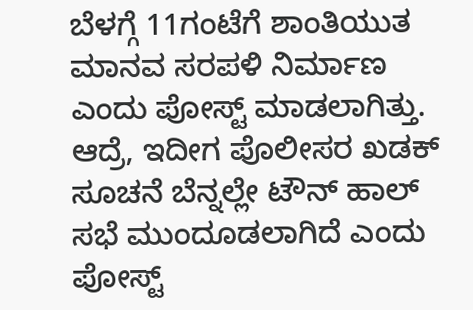ಬೆಳಗ್ಗೆ 11ಗಂಟೆಗೆ ಶಾಂತಿಯುತ ಮಾನವ ಸರಪಳಿ ನಿರ್ಮಾಣ ಎಂದು ಪೋಸ್ಟ್ ಮಾಡಲಾಗಿತ್ತು. ಆದ್ರೆ, ಇದೀಗ ಪೊಲೀಸರ ಖಡಕ್ ಸೂಚನೆ ಬೆನ್ನಲ್ಲೇ ಟೌನ್ ಹಾಲ್ ಸಭೆ ಮುಂದೂಡಲಾಗಿದೆ ಎಂದು ಪೋಸ್ಟ್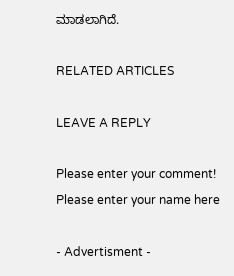ಮಾಡಲಾಗಿದೆ.

RELATED ARTICLES

LEAVE A REPLY

Please enter your comment!
Please enter your name here

- Advertisment -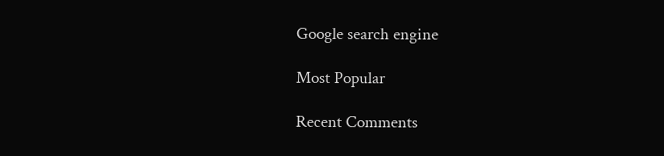Google search engine

Most Popular

Recent Comments